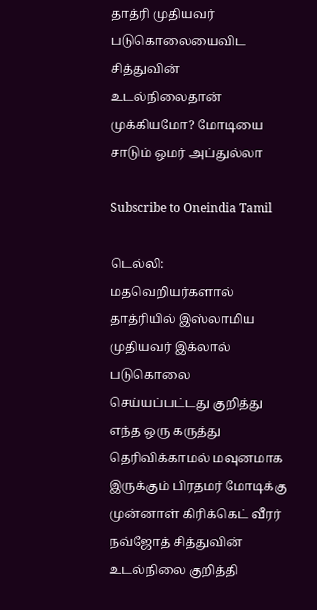தாத்ரி முதியவர் படுகொலையைவிட சித்துவின் உடல்நிலைதான் முக்கியமோ? மோடியை சாடும் ஒமர் அப்துல்லா

Subscribe to Oneindia Tamil

டெல்லி: மதவெறியர்களால் தாத்ரியில் இஸ்லாமிய முதியவர் இக்லால் படுகொலை செய்யப்பட்டது குறித்து எந்த ஒரு கருத்து தெரிவிக்காமல் மவுனமாக இருக்கும் பிரதமர் மோடிக்கு முன்னாள் கிரிக்கெட் வீரர் நவ்ஜோத் சித்துவின் உடல்நிலை குறித்தி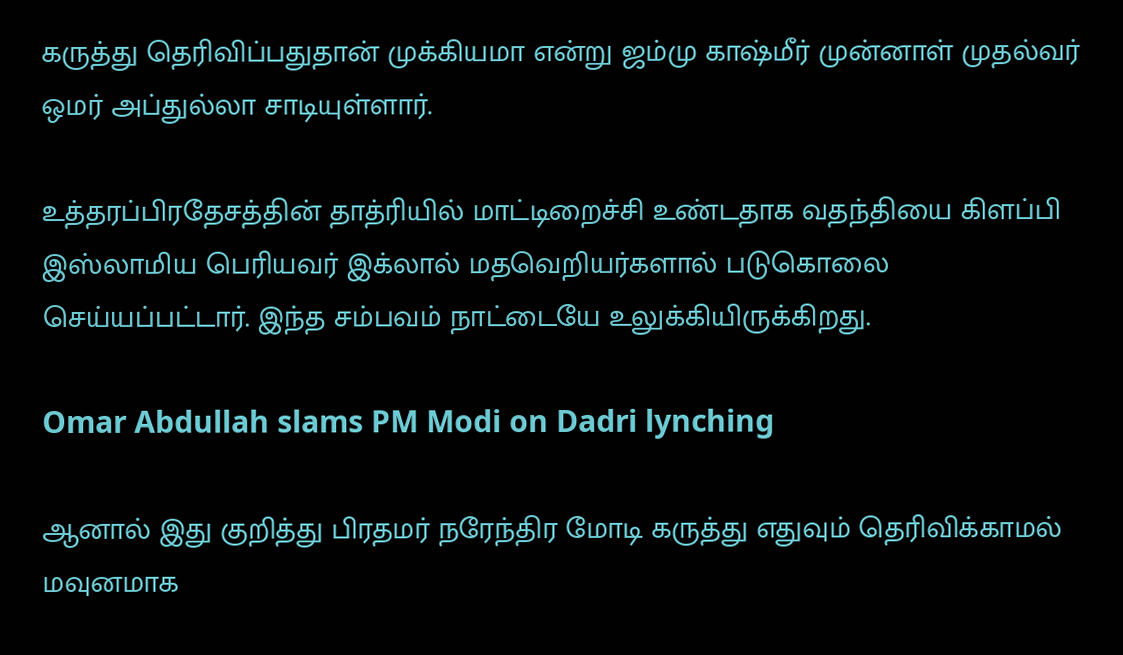கருத்து தெரிவிப்பதுதான் முக்கியமா என்று ஜம்மு காஷ்மீர் முன்னாள் முதல்வர் ஒமர் அப்துல்லா சாடியுள்ளார்.

உத்தரப்பிரதேசத்தின் தாத்ரியில் மாட்டிறைச்சி உண்டதாக வதந்தியை கிளப்பி இஸ்லாமிய பெரியவர் இக்லால் மதவெறியர்களால் படுகொலை செய்யப்பட்டார். இந்த சம்பவம் நாட்டையே உலுக்கியிருக்கிறது.

Omar Abdullah slams PM Modi on Dadri lynching

ஆனால் இது குறித்து பிரதமர் நரேந்திர மோடி கருத்து எதுவும் தெரிவிக்காமல் மவுனமாக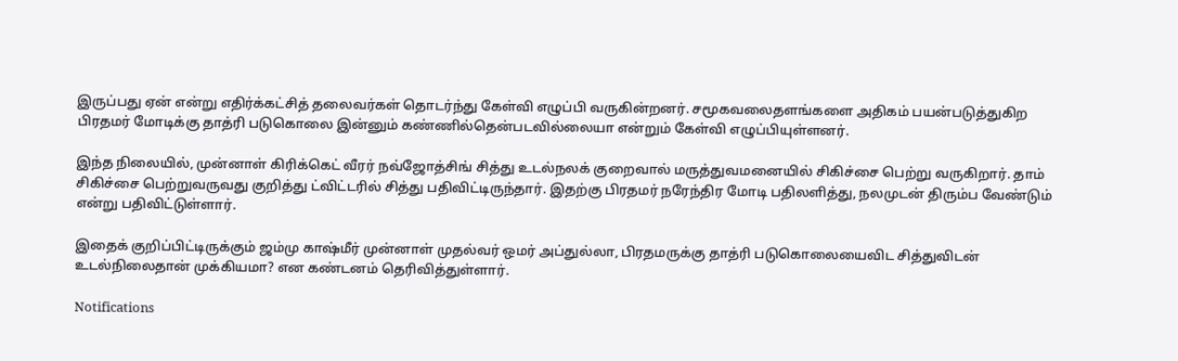இருப்பது ஏன் என்று எதிர்க்கட்சித் தலைவர்கள் தொடர்ந்து கேள்வி எழுப்பி வருகின்றனர். சமூகவலைதளங்களை அதிகம் பயன்படுத்துகிற பிரதமர் மோடிக்கு தாத்ரி படுகொலை இன்னும் கண்ணில்தென்படவில்லையா என்றும் கேள்வி எழுப்பியுள்ளனர்.

இந்த நிலையில், முன்னாள் கிரிக்கெட் வீரர் நவ்ஜோத்சிங் சித்து உடல்நலக் குறைவால் மருத்துவமனையில் சிகிச்சை பெற்று வருகிறார். தாம் சிகிச்சை பெற்றுவருவது குறித்து ட்விட்டரில் சித்து பதிவிட்டிருந்தார். இதற்கு பிரதமர் நரேந்திர மோடி பதிலளித்து, நலமுடன் திரும்ப வேண்டும் என்று பதிவிட்டுள்ளார்.

இதைக் குறிப்பிட்டிருக்கும் ஜம்மு காஷ்மீர் முன்னாள் முதல்வர் ஒமர் அப்துல்லா, பிரதமருக்கு தாத்ரி படுகொலையைவிட சித்துவிடன் உடல்நிலைதான் முக்கியமா? என கண்டனம் தெரிவித்துள்ளார்.

Notifications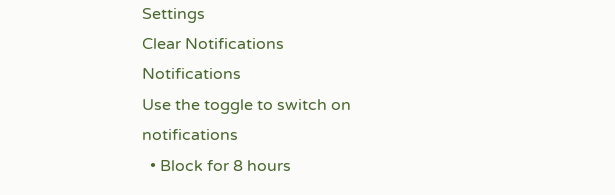Settings
Clear Notifications
Notifications
Use the toggle to switch on notifications
  • Block for 8 hours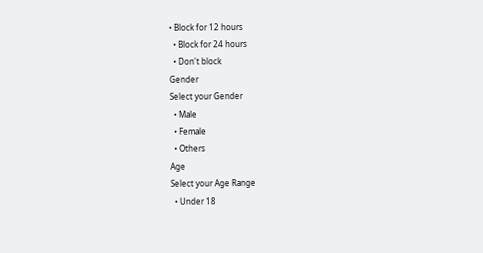• Block for 12 hours
  • Block for 24 hours
  • Don't block
Gender
Select your Gender
  • Male
  • Female
  • Others
Age
Select your Age Range
  • Under 18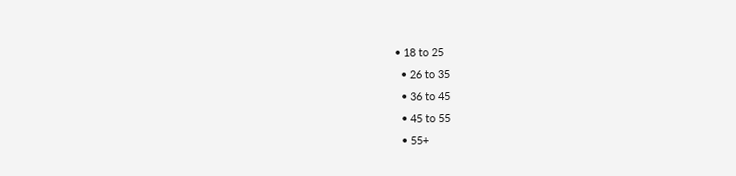• 18 to 25
  • 26 to 35
  • 36 to 45
  • 45 to 55
  • 55+